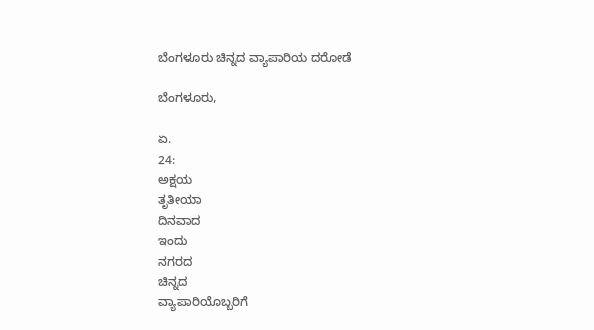ಬೆಂಗಳೂರು ಚಿನ್ನದ ವ್ಯಾಪಾರಿಯ ದರೋಡೆ

ಬೆಂಗಳೂರು,

ಏ.
24:
ಅಕ್ಷಯ
ತೃತೀಯಾ
ದಿನವಾದ
ಇಂದು
ನಗರದ
ಚಿನ್ನದ
ವ್ಯಾಪಾರಿಯೊಬ್ಬರಿಗೆ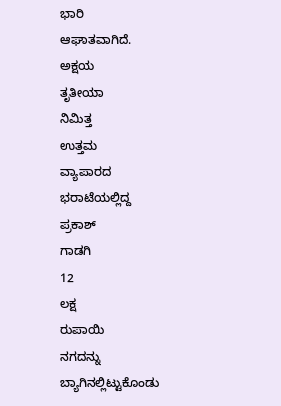ಭಾರಿ
ಆಘಾತವಾಗಿದೆ.
ಅಕ್ಷಯ
ತೃತೀಯಾ
ನಿಮಿತ್ತ
ಉತ್ತಮ
ವ್ಯಾಪಾರದ
ಭರಾಟೆಯಲ್ಲಿದ್ದ
ಪ್ರಕಾಶ್
ಗಾಡಗಿ
12
ಲಕ್ಷ
ರುಪಾಯಿ
ನಗದನ್ನು
ಬ್ಯಾಗಿನಲ್ಲಿಟ್ಟುಕೊಂಡು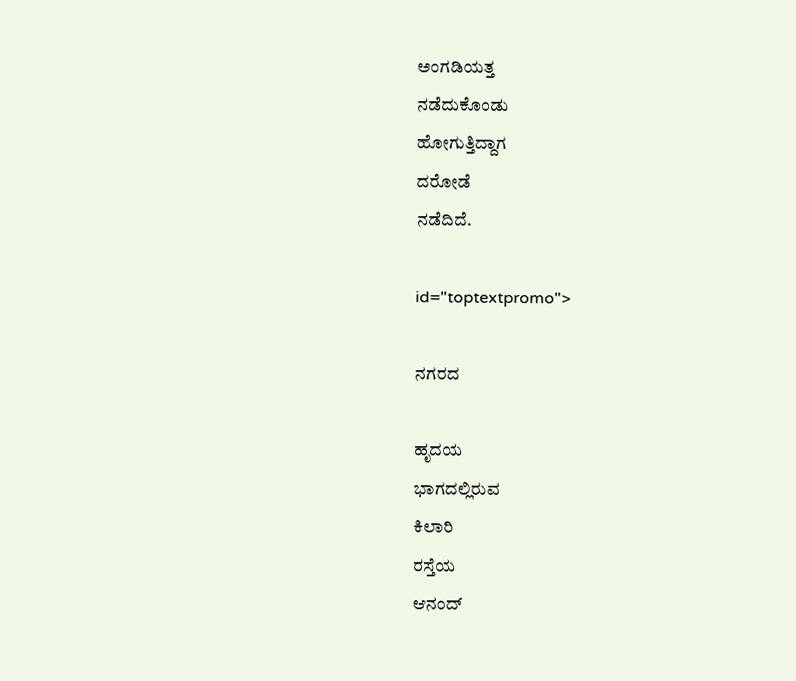ಅಂಗಡಿಯತ್ತ
ನಡೆದುಕೊಂಡು
ಹೋಗುತ್ತಿದ್ದಾಗ
ದರೋಡೆ
ನಡೆದಿದೆ.

id="toptextpromo">

ನಗರದ

ಹೃದಯ
ಭಾಗದಲ್ಲಿರುವ
ಕಿಲಾರಿ
ರಸ್ತೆಯ
ಆನಂದ್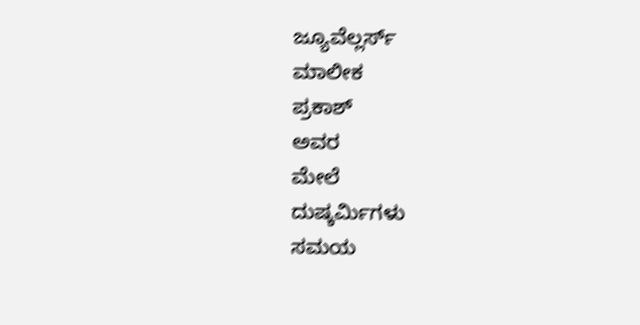ಜ್ಯೂವೆಲ್ಲರ್ಸ್
ಮಾಲೀಕ
ಪ್ರಕಾಶ್
ಅವರ
ಮೇಲೆ
ದುಷ್ಕರ್ಮಿಗಳು
ಸಮಯ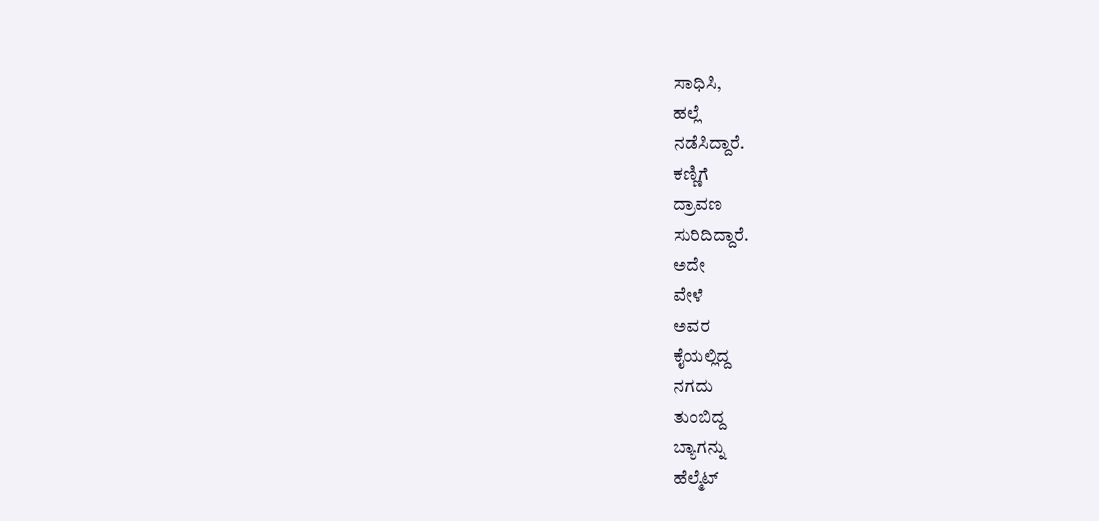ಸಾಧಿಸಿ,
ಹಲ್ಲೆ
ನಡೆಸಿದ್ದಾರೆ.
ಕಣ್ಣಿಗೆ
ದ್ರಾವಣ
ಸುರಿದಿದ್ದಾರೆ.
ಅದೇ
ವೇಳೆ
ಅವರ
ಕೈಯಲ್ಲಿದ್ದ
ನಗದು
ತುಂಬಿದ್ದ
ಬ್ಯಾಗನ್ನು
ಹೆಲ್ಮೆಟ್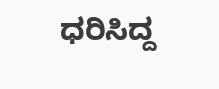ಧರಿಸಿದ್ದ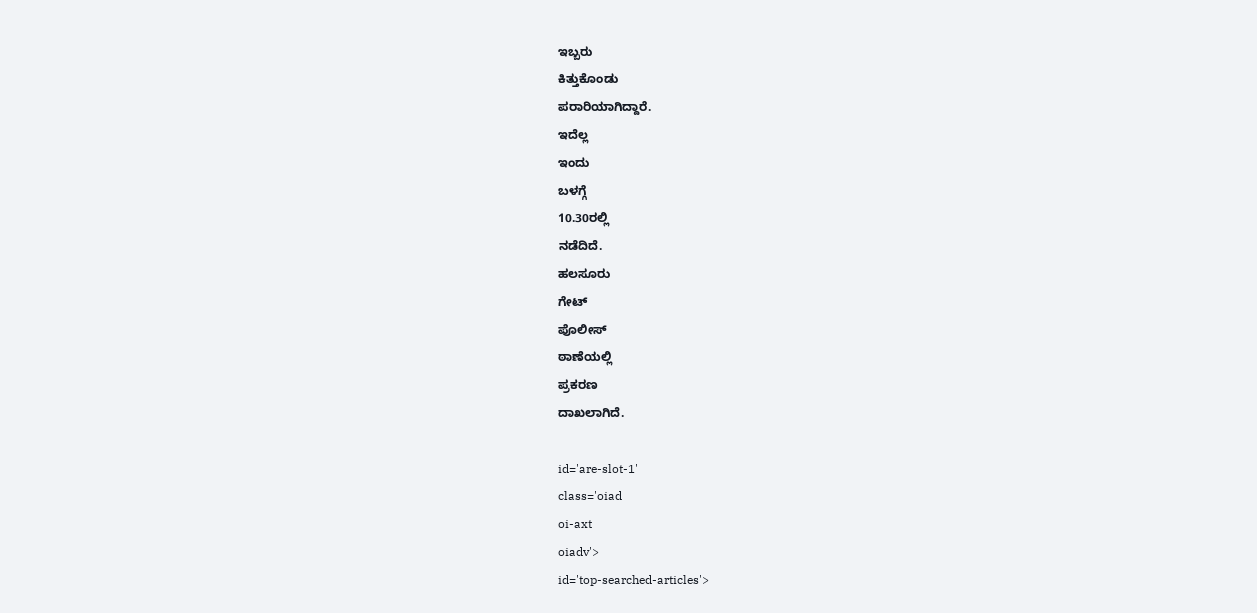ಇಬ್ಬರು
ಕಿತ್ತುಕೊಂಡು
ಪರಾರಿಯಾಗಿದ್ದಾರೆ.
ಇದೆಲ್ಲ
ಇಂದು
ಬಳಗ್ಗೆ
10.30ರಲ್ಲಿ
ನಡೆದಿದೆ.
ಹಲಸೂರು
ಗೇಟ್
ಪೊಲೀಸ್
ಠಾಣೆಯಲ್ಲಿ
ಪ್ರಕರಣ
ದಾಖಲಾಗಿದೆ.

id='are-slot-1'
class='oiad
oi-axt
oiadv'>
id='top-searched-articles'>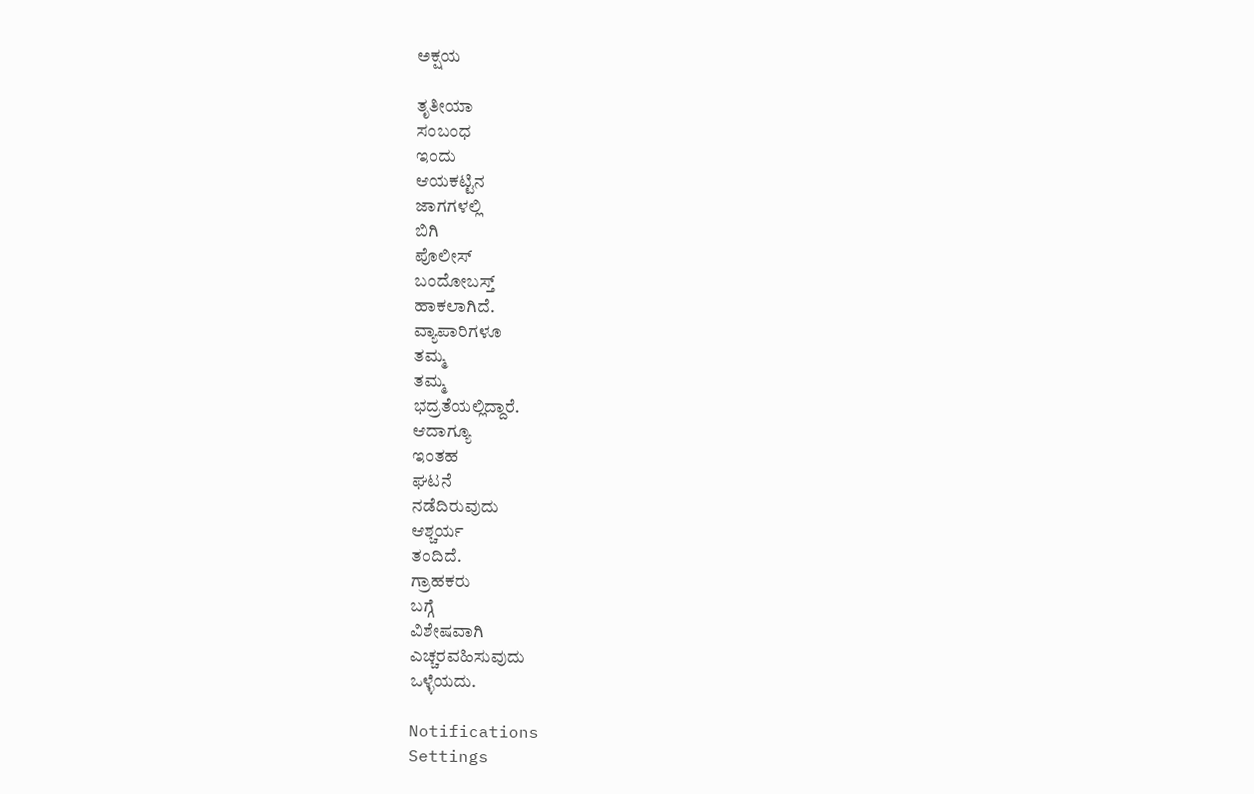ಅಕ್ಷಯ

ತೃತೀಯಾ
ಸಂಬಂಧ
ಇಂದು
ಆಯಕಟ್ಟಿನ
ಜಾಗಗಳಲ್ಲಿ
ಬಿಗಿ
ಪೊಲೀಸ್
ಬಂದೋಬಸ್ತ್
ಹಾಕಲಾಗಿದೆ.
ವ್ಯಾಪಾರಿಗಳೂ
ತಮ್ಮ
ತಮ್ಮ
ಭದ್ರತೆಯಲ್ಲಿದ್ದಾರೆ.
ಆದಾಗ್ಯೂ
ಇಂತಹ
ಘಟನೆ
ನಡೆದಿರುವುದು
ಆಶ್ಚರ್ಯ
ತಂದಿದೆ.
ಗ್ರಾಹಕರು
ಬಗ್ಗೆ
ವಿಶೇಷವಾಗಿ
ಎಚ್ಚರವಹಿಸುವುದು
ಒಳ್ಳೆಯದು.

Notifications
Settings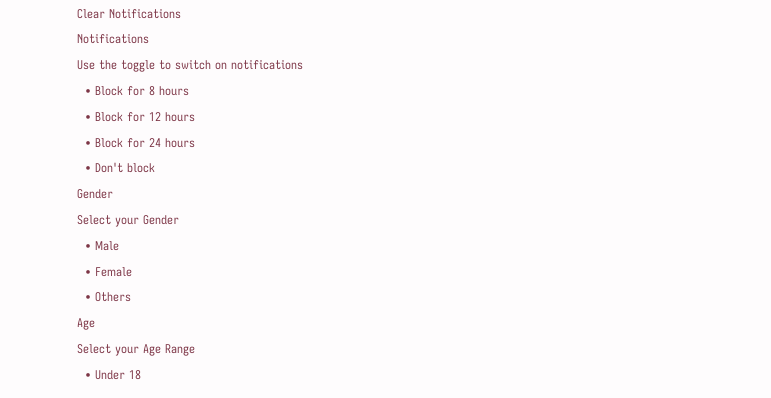Clear Notifications
Notifications
Use the toggle to switch on notifications
  • Block for 8 hours
  • Block for 12 hours
  • Block for 24 hours
  • Don't block
Gender
Select your Gender
  • Male
  • Female
  • Others
Age
Select your Age Range
  • Under 18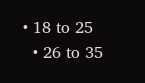• 18 to 25
  • 26 to 35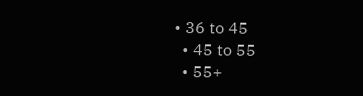• 36 to 45
  • 45 to 55
  • 55+